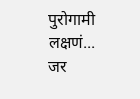पुरोगामी लक्षणं...
जर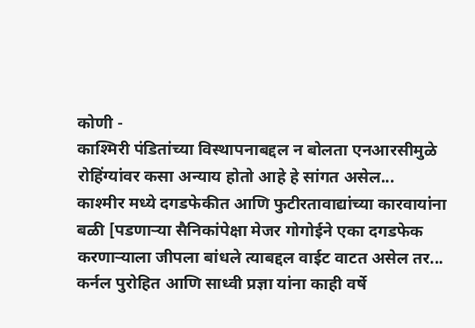कोणी -
काश्मिरी पंडितांच्या विस्थापनाबद्दल न बोलता एनआरसीमुळे रोहिंग्यांवर कसा अन्याय होतो आहे हे सांगत असेल...
काश्मीर मध्ये दगडफेकीत आणि फुटीरतावाद्यांच्या कारवायांना बळी [पडणाऱ्या सैनिकांपेक्षा मेजर गोगोईने एका दगडफेक करणाऱ्याला जीपला बांधले त्याबद्दल वाईट वाटत असेल तर...
कर्नल पुरोहित आणि साध्वी प्रज्ञा यांना काही वर्षे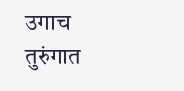उगाच तुरुंगात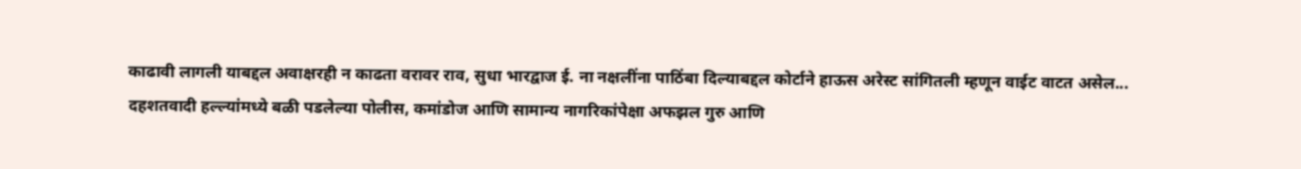काढावी लागली याबद्दल अवाक्षरही न काढता वरावर राव, सुधा भारद्वाज ई. ना नक्षलींना पाठिंबा दिल्याबद्दल कोर्टाने हाऊस अरेस्ट सांगितली म्हणून वाईट वाटत असेल...
दहशतवादी हल्ल्यांमध्ये बळी पडलेल्या पोलीस, कमांडोज आणि सामान्य नागरिकांपेक्षा अफझल गुरु आणि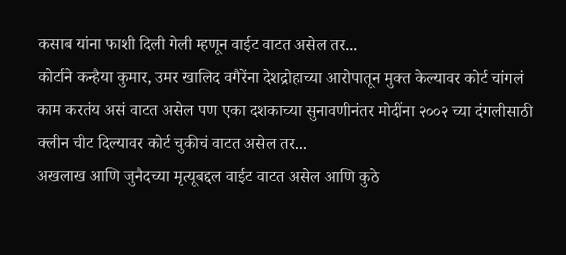कसाब यांना फाशी दिली गेली म्हणून वाईट वाटत असेल तर...
कोर्टाने कन्हैया कुमार, उमर खालिद वगैरेंना देशद्रोहाच्या आरोपातून मुक्त केल्यावर कोर्ट चांगलं काम करतंय असं वाटत असेल पण एका दशकाच्या सुनावणीनंतर मोदींना २००२ च्या दंगलीसाठी क्लीन चीट दिल्यावर कोर्ट चुकीचं वाटत असेल तर...
अखलाख आणि जुनैदच्या मृत्यूबद्दल वाईट वाटत असेल आणि कुठे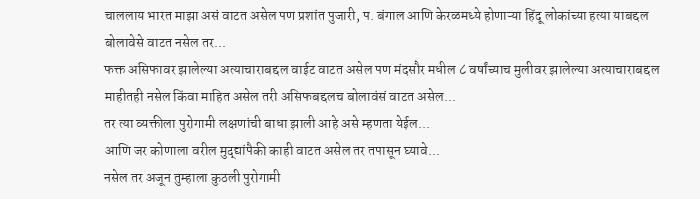चाललाय भारत माझा असं वाटत असेल पण प्रशांत पुजारी, प. बंगाल आणि केरळमध्ये होणाऱ्या हिंदू लोकांच्या हत्या याबद्दल बोलावेसे वाटत नसेल तर...
फक्त असिफावर झालेल्या अत्याचाराबद्दल वाईट वाटत असेल पण मंदसौर मधील ८ वर्षांच्याच मुलीवर झालेल्या अत्याचाराबद्दल माहीतही नसेल किंवा माहित असेल तरी असिफबद्दलच बोलावंसं वाटत असेल...
तर त्या व्यक्तीला पुरोगामी लक्षणांची बाधा झाली आहे असे म्हणता येईल...
आणि जर कोणाला वरील मुद्द्यांपैकी काही वाटत असेल तर तपासून घ्यावे...
नसेल तर अजून तुम्हाला कुठली पुरोगामी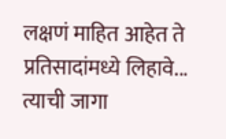लक्षणं माहित आहेत ते प्रतिसादांमध्ये लिहावे...
त्याची जागा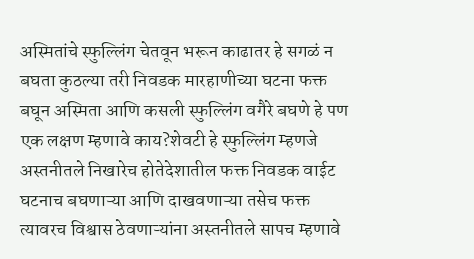अस्मितांचे स्फुल्लिंग चेतवून भरून काढातर हे सगळं न बघता कुठल्या तरी निवडक मारहाणीच्या घटना फक्त बघून अस्मिता आणि कसली स्फुल्लिंग वगैरे बघणे हे पण एक लक्षण म्हणावे काय?शेवटी हे स्फुल्लिंग म्हणजे अस्तनीतले निखारेच होतेदेशातील फक्त निवडक वाईट घटनाच बघणाऱ्या आणि दाखवणाऱ्या तसेच फक्त त्यावरच विश्वास ठेवणाऱ्यांना अस्तनीतले सापच म्हणावे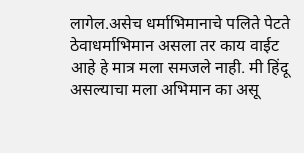लागेल.असेच धर्माभिमानाचे पलिते पेटते ठेवाधर्माभिमान असला तर काय वाईट आहे हे मात्र मला समजले नाही. मी हिंदू असल्याचा मला अभिमान का असू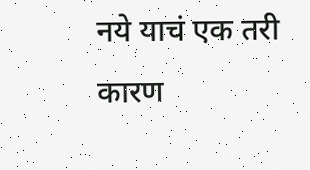नये याचं एक तरी कारण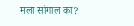मला सांगाल का?